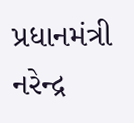પ્રધાનમંત્રી નરેન્દ્ર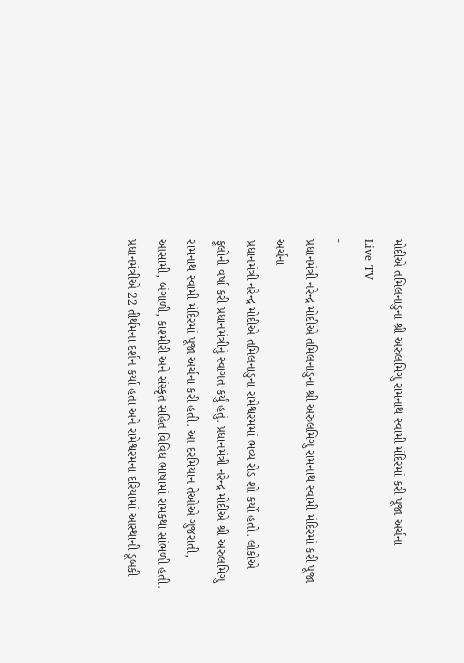મોદીએ તમિલનાડુના શ્રી અરુલમિગુ રામનાથ સ્વામી મંદિરમાં કરી પૂજા અર્ચના
Live TV
-
પ્રધાનમંત્રી નરેન્દ્ર મોદીએ તમિલનાડુના શ્રી અરુલમિગુ રામનાથ સ્વામી મંદિરમાં કરી પૂજા અર્ચના
પ્રધાનમંત્રી નરેન્દ્ર મોદીએ તમિલનાડુના રામેશ્વરમમાં ભવ્ય રોડ શો કર્યો હતો. લોકોએ ફૂલોની વર્ષા કરી પ્રધાનમંત્રીનું સ્વાગત કર્યું હતું. પ્રધાનમંત્રી નરેન્દ્ર મોદીએ શ્રી અરુલમિગુ રામનાથ સ્વામી મંદિરમાં પૂજા અર્ચના કરી હતી. આ દરમિયાન તેઓએ ગુજરાતી, આસામી, બંગાળી, કાશ્મીરી અને સંસ્કૃત સહિત વિવિધ ભાષામાં રામકથા સાંભળી હતી. પ્રધાનમંત્રીએ 22 તીર્થમના દર્શન કર્યા હતા અને રામેશ્વરમના દરિયામાં આસ્થાની ડૂબકી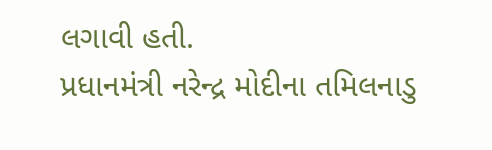લગાવી હતી.
પ્રધાનમંત્રી નરેન્દ્ર મોદીના તમિલનાડુ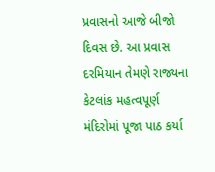પ્રવાસનો આજે બીજો દિવસ છે. આ પ્રવાસ દરમિયાન તેમણે રાજ્યના કેટલાંક મહત્વપૂર્ણ મંદિરોમાં પૂજા પાઠ કર્યા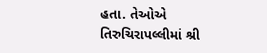હતા. તેઓએ તિરુચિરાપલ્લીમાં શ્રી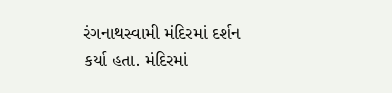રંગનાથસ્વામી મંદિરમાં દર્શન કર્યા હતા. મંદિરમાં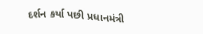દર્શન કર્યા પછી પ્રધાનમંત્રી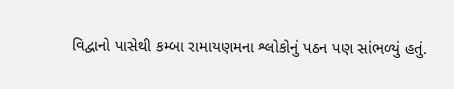વિદ્વાનો પાસેથી કમ્બા રામાયણમના શ્લોકોનું પઠન પણ સાંભળ્યું હતું.